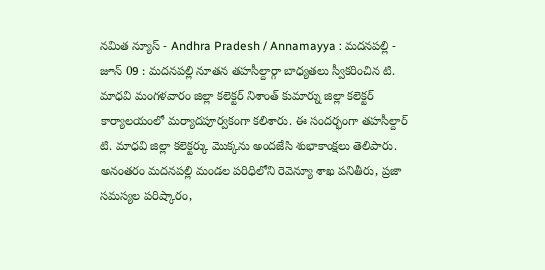నమిత న్యూస్ - Andhra Pradesh / Annamayya : మదనపల్లి - జూన్ 09 : మదనపల్లి నూతన తహసీల్దార్గా బాధ్యతలు స్వీకరించిన టి. మాధవి మంగళవారం జిల్లా కలెక్టర్ నిశాంత్ కుమార్ను జిల్లా కలెక్టర్ కార్యాలయంలో మర్యాదపూర్వకంగా కలిశారు. ఈ సందర్భంగా తహసీల్దార్ టి. మాధవి జిల్లా కలెక్టర్కు మొక్కను అందజేసి శుభాకాంక్షలు తెలిపారు. అనంతరం మదనపల్లి మండల పరిధిలోని రెవెన్యూ శాఖ పనితీరు, ప్రజా సమస్యల పరిష్కారం,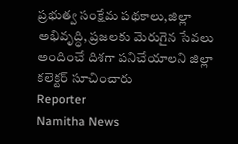ప్రభుత్వ సంక్షేమ పథకాలు,జిల్లా అభివృద్ధి, ప్రజలకు మెరుగైన సేవలు అందించే దిశగా పనిచేయాలని జిల్లా కలెక్టర్ సూచించారు
Reporter
Namitha News